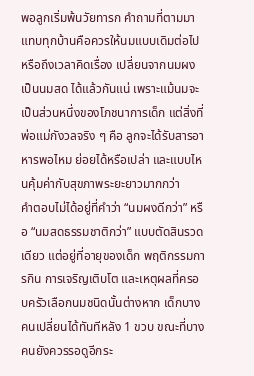พอลูกเริ่มพ้นวัยทารก คำถามที่ตามมาแทบทุกบ้านคือควรให้นมแบบเดิมต่อไป หรือถึงเวลาคิดเรื่อง เปลี่ยนจากนมผงเป็นนมสด ได้แล้วกันแน่ เพราะแม้นมจะเป็นส่วนหนึ่งของโภชนาการเด็ก แต่สิ่งที่พ่อแม่กังวลจริง ๆ คือ ลูกจะได้รับสารอาหารพอไหม ย่อยได้หรือเปล่า และแบบไหนคุ้มค่ากับสุขภาพระยะยาวมากกว่า
คำตอบไม่ได้อยู่ที่คำว่า “นมผงดีกว่า” หรือ “นมสดธรรมชาติกว่า” แบบตัดสินรวดเดียว แต่อยู่ที่อายุของเด็ก พฤติกรรมการกิน การเจริญเติบโต และเหตุผลที่ครอบครัวเลือกนมชนิดนั้นต่างหาก เด็กบางคนเปลี่ยนได้ทันทีหลัง 1 ขวบ ขณะที่บางคนยังควรรอดูอีกระ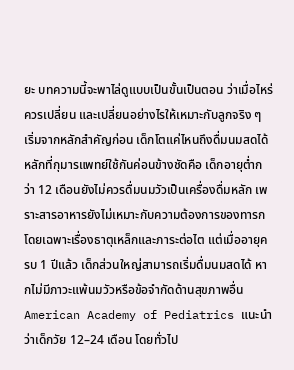ยะ บทความนี้จะพาไล่ดูแบบเป็นขั้นเป็นตอน ว่าเมื่อไหร่ควรเปลี่ยน และเปลี่ยนอย่างไรให้เหมาะกับลูกจริง ๆ
เริ่มจากหลักสำคัญก่อน เด็กโตแค่ไหนถึงดื่มนมสดได้
หลักที่กุมารแพทย์ใช้กันค่อนข้างชัดคือ เด็กอายุต่ำกว่า 12 เดือนยังไม่ควรดื่มนมวัวเป็นเครื่องดื่มหลัก เพราะสารอาหารยังไม่เหมาะกับความต้องการของทารก โดยเฉพาะเรื่องธาตุเหล็กและภาระต่อไต แต่เมื่ออายุครบ 1 ปีแล้ว เด็กส่วนใหญ่สามารถเริ่มดื่มนมสดได้ หากไม่มีภาวะแพ้นมวัวหรือข้อจำกัดด้านสุขภาพอื่น
American Academy of Pediatrics แนะนำว่าเด็กวัย 12–24 เดือน โดยทั่วไป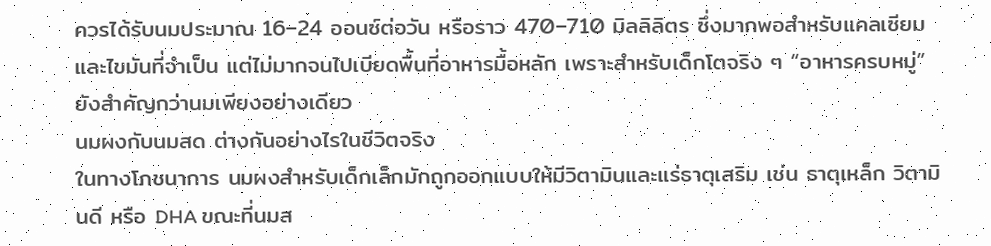ควรได้รับนมประมาณ 16–24 ออนซ์ต่อวัน หรือราว 470–710 มิลลิลิตร ซึ่งมากพอสำหรับแคลเซียมและไขมันที่จำเป็น แต่ไม่มากจนไปเบียดพื้นที่อาหารมื้อหลัก เพราะสำหรับเด็กโตจริง ๆ “อาหารครบหมู่” ยังสำคัญกว่านมเพียงอย่างเดียว
นมผงกับนมสด ต่างกันอย่างไรในชีวิตจริง
ในทางโภชนาการ นมผงสำหรับเด็กเล็กมักถูกออกแบบให้มีวิตามินและแร่ธาตุเสริม เช่น ธาตุเหล็ก วิตามินดี หรือ DHA ขณะที่นมส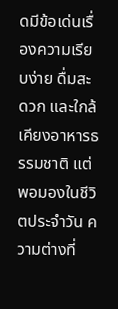ดมีข้อเด่นเรื่องความเรียบง่าย ดื่มสะดวก และใกล้เคียงอาหารธรรมชาติ แต่พอมองในชีวิตประจำวัน ความต่างที่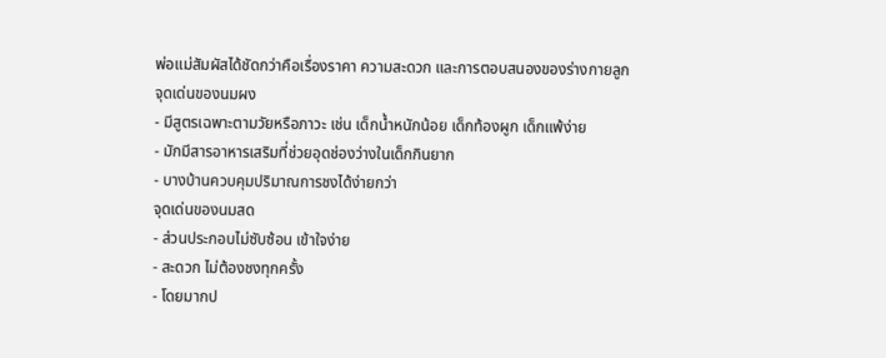พ่อแม่สัมผัสได้ชัดกว่าคือเรื่องราคา ความสะดวก และการตอบสนองของร่างกายลูก
จุดเด่นของนมผง
- มีสูตรเฉพาะตามวัยหรือภาวะ เช่น เด็กน้ำหนักน้อย เด็กท้องผูก เด็กแพ้ง่าย
- มักมีสารอาหารเสริมที่ช่วยอุดช่องว่างในเด็กกินยาก
- บางบ้านควบคุมปริมาณการชงได้ง่ายกว่า
จุดเด่นของนมสด
- ส่วนประกอบไม่ซับซ้อน เข้าใจง่าย
- สะดวก ไม่ต้องชงทุกครั้ง
- โดยมากป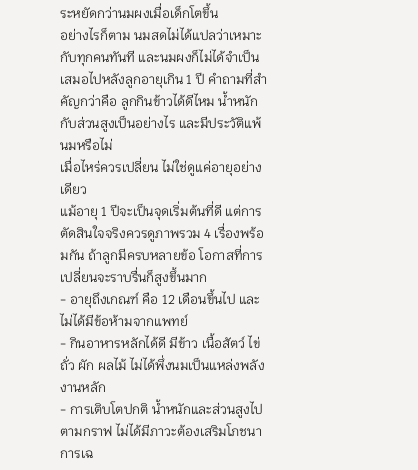ระหยัดกว่านมผงเมื่อเด็กโตขึ้น
อย่างไรก็ตาม นมสดไม่ได้แปลว่าเหมาะกับทุกคนทันที และนมผงก็ไม่ได้จำเป็นเสมอไปหลังลูกอายุเกิน 1 ปี คำถามที่สำคัญกว่าคือ ลูกกินข้าวได้ดีไหม น้ำหนักกับส่วนสูงเป็นอย่างไร และมีประวัติแพ้นมหรือไม่
เมื่อไหร่ควรเปลี่ยน ไม่ใช่ดูแค่อายุอย่างเดียว
แม้อายุ 1 ปีจะเป็นจุดเริ่มต้นที่ดี แต่การตัดสินใจจริงควรดูภาพรวม 4 เรื่องพร้อมกัน ถ้าลูกมีครบหลายข้อ โอกาสที่การเปลี่ยนจะราบรื่นก็สูงขึ้นมาก
- อายุถึงเกณฑ์ คือ 12 เดือนขึ้นไป และไม่ได้มีข้อห้ามจากแพทย์
- กินอาหารหลักได้ดี มีข้าว เนื้อสัตว์ ไข่ ถั่ว ผัก ผลไม้ ไม่ได้พึ่งนมเป็นแหล่งพลังงานหลัก
- การเติบโตปกติ น้ำหนักและส่วนสูงไปตามกราฟ ไม่ได้มีภาวะต้องเสริมโภชนาการเฉ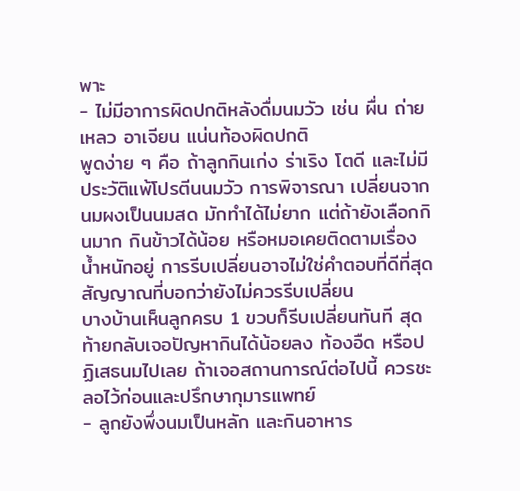พาะ
- ไม่มีอาการผิดปกติหลังดื่มนมวัว เช่น ผื่น ถ่ายเหลว อาเจียน แน่นท้องผิดปกติ
พูดง่าย ๆ คือ ถ้าลูกกินเก่ง ร่าเริง โตดี และไม่มีประวัติแพ้โปรตีนนมวัว การพิจารณา เปลี่ยนจากนมผงเป็นนมสด มักทำได้ไม่ยาก แต่ถ้ายังเลือกกินมาก กินข้าวได้น้อย หรือหมอเคยติดตามเรื่องน้ำหนักอยู่ การรีบเปลี่ยนอาจไม่ใช่คำตอบที่ดีที่สุด
สัญญาณที่บอกว่ายังไม่ควรรีบเปลี่ยน
บางบ้านเห็นลูกครบ 1 ขวบก็รีบเปลี่ยนทันที สุดท้ายกลับเจอปัญหากินได้น้อยลง ท้องอืด หรือปฏิเสธนมไปเลย ถ้าเจอสถานการณ์ต่อไปนี้ ควรชะลอไว้ก่อนและปรึกษากุมารแพทย์
- ลูกยังพึ่งนมเป็นหลัก และกินอาหาร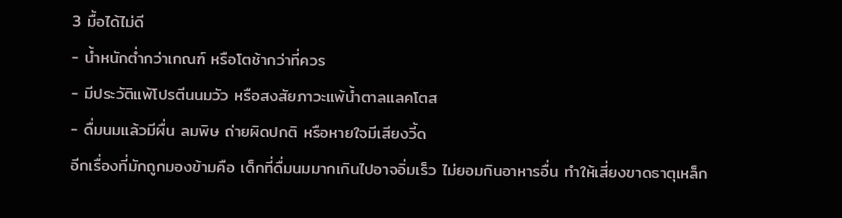3 มื้อได้ไม่ดี
- น้ำหนักต่ำกว่าเกณฑ์ หรือโตช้ากว่าที่ควร
- มีประวัติแพ้โปรตีนนมวัว หรือสงสัยภาวะแพ้น้ำตาลแลคโตส
- ดื่มนมแล้วมีผื่น ลมพิษ ถ่ายผิดปกติ หรือหายใจมีเสียงวี้ด
อีกเรื่องที่มักถูกมองข้ามคือ เด็กที่ดื่มนมมากเกินไปอาจอิ่มเร็ว ไม่ยอมกินอาหารอื่น ทำให้เสี่ยงขาดธาตุเหล็ก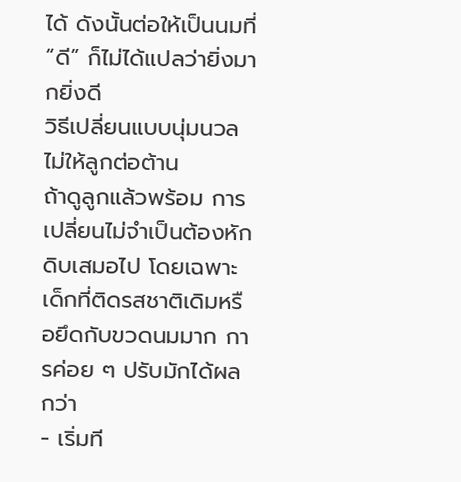ได้ ดังนั้นต่อให้เป็นนมที่ “ดี” ก็ไม่ได้แปลว่ายิ่งมากยิ่งดี
วิธีเปลี่ยนแบบนุ่มนวล ไม่ให้ลูกต่อต้าน
ถ้าดูลูกแล้วพร้อม การเปลี่ยนไม่จำเป็นต้องหักดิบเสมอไป โดยเฉพาะเด็กที่ติดรสชาติเดิมหรือยึดกับขวดนมมาก การค่อย ๆ ปรับมักได้ผลกว่า
- เริ่มที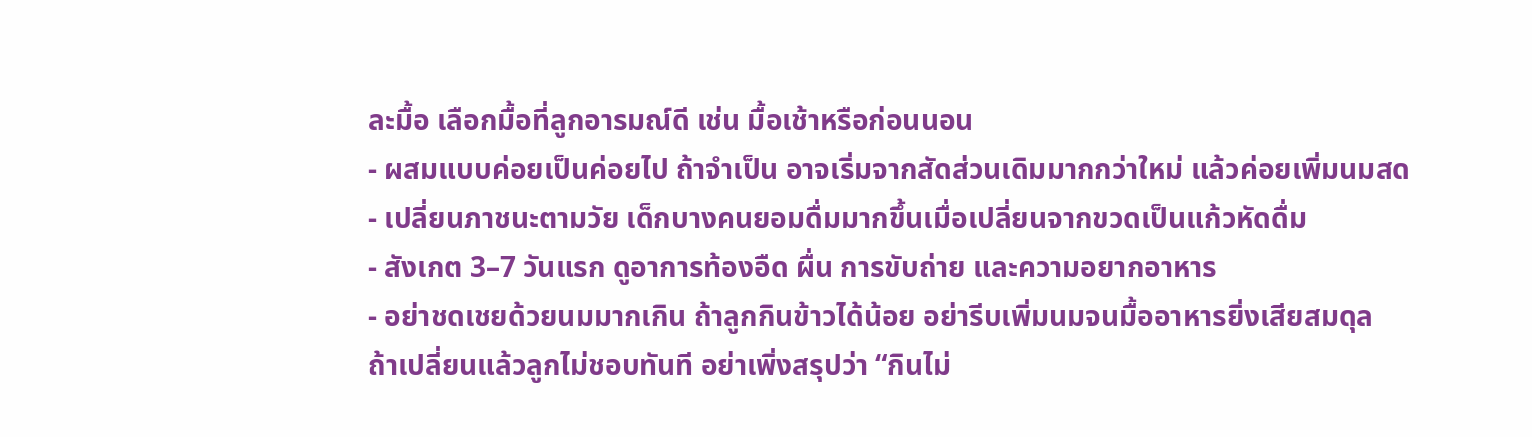ละมื้อ เลือกมื้อที่ลูกอารมณ์ดี เช่น มื้อเช้าหรือก่อนนอน
- ผสมแบบค่อยเป็นค่อยไป ถ้าจำเป็น อาจเริ่มจากสัดส่วนเดิมมากกว่าใหม่ แล้วค่อยเพิ่มนมสด
- เปลี่ยนภาชนะตามวัย เด็กบางคนยอมดื่มมากขึ้นเมื่อเปลี่ยนจากขวดเป็นแก้วหัดดื่ม
- สังเกต 3–7 วันแรก ดูอาการท้องอืด ผื่น การขับถ่าย และความอยากอาหาร
- อย่าชดเชยด้วยนมมากเกิน ถ้าลูกกินข้าวได้น้อย อย่ารีบเพิ่มนมจนมื้ออาหารยิ่งเสียสมดุล
ถ้าเปลี่ยนแล้วลูกไม่ชอบทันที อย่าเพิ่งสรุปว่า “กินไม่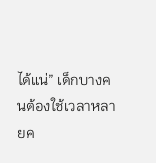ได้แน่” เด็กบางคนต้องใช้เวลาหลายค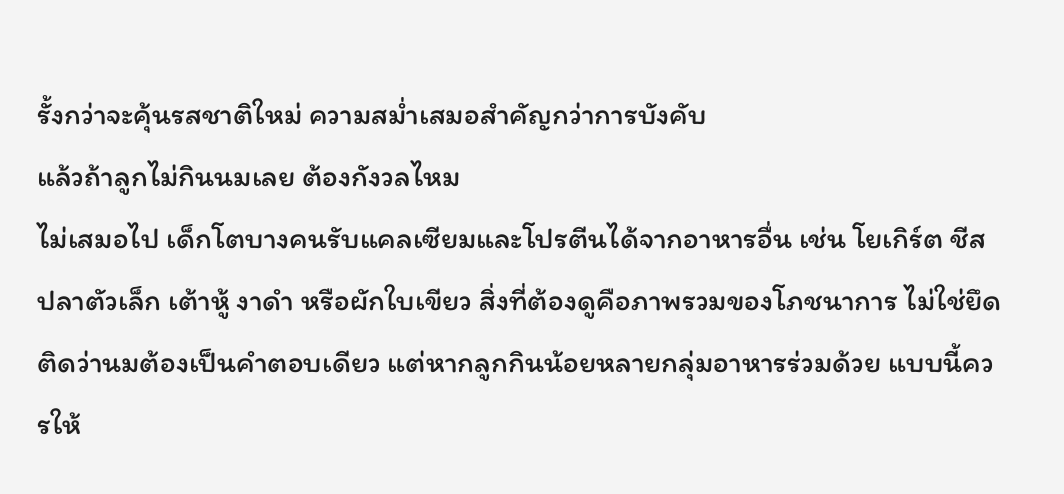รั้งกว่าจะคุ้นรสชาติใหม่ ความสม่ำเสมอสำคัญกว่าการบังคับ
แล้วถ้าลูกไม่กินนมเลย ต้องกังวลไหม
ไม่เสมอไป เด็กโตบางคนรับแคลเซียมและโปรตีนได้จากอาหารอื่น เช่น โยเกิร์ต ชีส ปลาตัวเล็ก เต้าหู้ งาดำ หรือผักใบเขียว สิ่งที่ต้องดูคือภาพรวมของโภชนาการ ไม่ใช่ยึดติดว่านมต้องเป็นคำตอบเดียว แต่หากลูกกินน้อยหลายกลุ่มอาหารร่วมด้วย แบบนี้ควรให้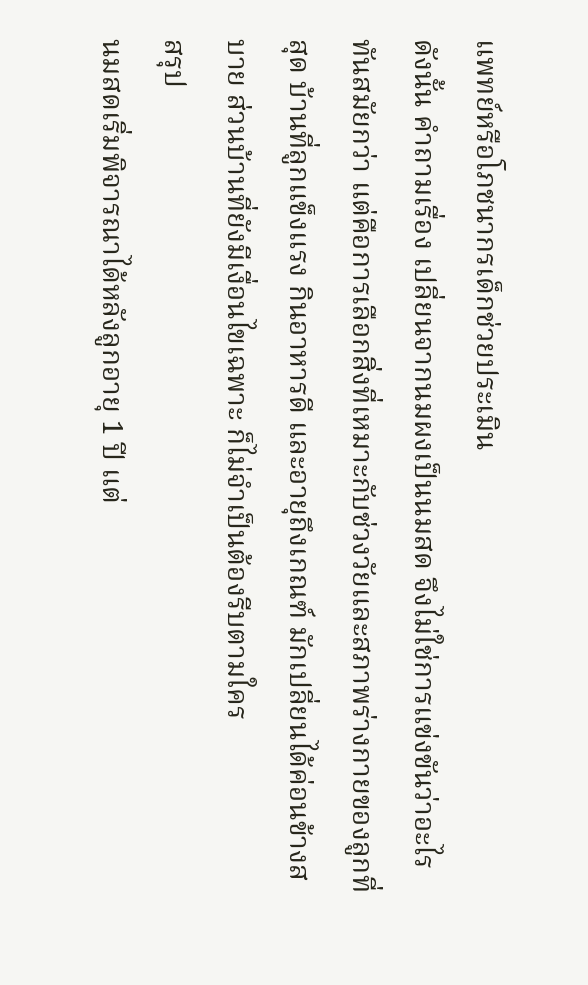แพทย์หรือโภชนากรเด็กช่วยประเมิน
ดังนั้น คำถามเรื่อง เปลี่ยนจากนมผงเป็นนมสด จึงไม่ใช่การแข่งขันว่าอะไรทันสมัยกว่า แต่คือการเลือกสิ่งที่เหมาะกับช่วงวัยและสภาพร่างกายของลูกที่สุด บ้านที่ลูกแข็งแรง กินอาหารดี และอายุถึงเกณฑ์ มักเปลี่ยนได้ค่อนข้างสบาย ส่วนบ้านที่ยังมีเงื่อนไขเฉพาะ ก็ไม่จำเป็นต้องรีบตามใคร
สรุป
นมสดเริ่มพิจารณาได้หลังลูกอายุ 1 ปี แต่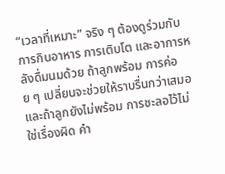“เวลาที่เหมาะ” จริง ๆ ต้องดูร่วมกับการกินอาหาร การเติบโต และอาการหลังดื่มนมด้วย ถ้าลูกพร้อม การค่อย ๆ เปลี่ยนจะช่วยให้ราบรื่นกว่าเสมอ และถ้าลูกยังไม่พร้อม การชะลอไว้ไม่ใช่เรื่องผิด คำ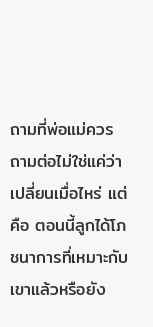ถามที่พ่อแม่ควรถามต่อไม่ใช่แค่ว่าเปลี่ยนเมื่อไหร่ แต่คือ ตอนนี้ลูกได้โภชนาการที่เหมาะกับเขาแล้วหรือยัง